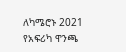ለካሜሮኑ 2021 የአፍሪካ ዋንጫ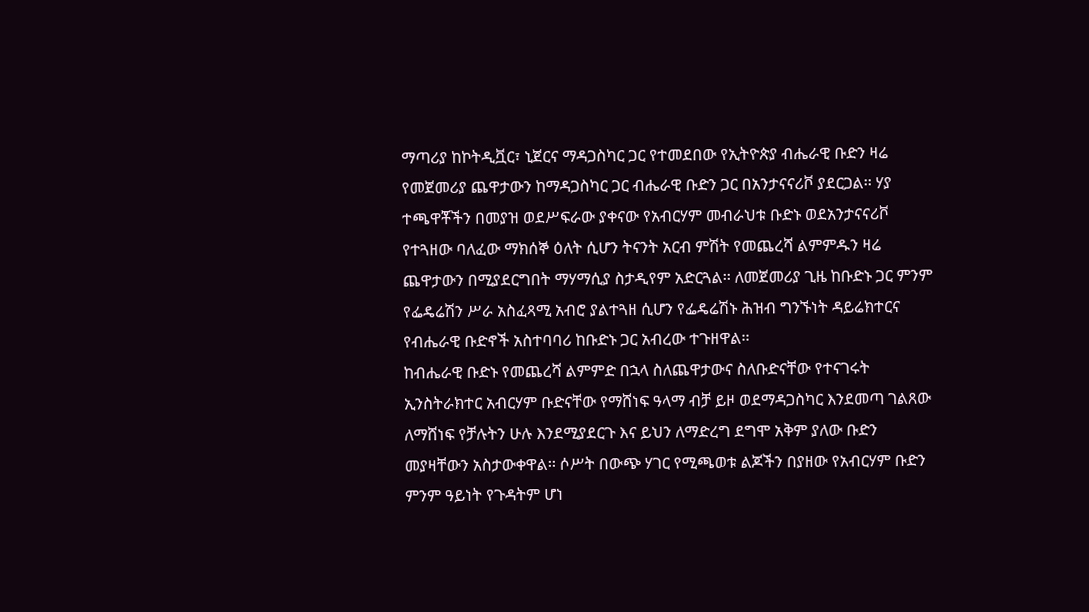ማጣሪያ ከኮትዲቯር፣ ኒጀርና ማዳጋስካር ጋር የተመደበው የኢትዮጵያ ብሔራዊ ቡድን ዛሬ የመጀመሪያ ጨዋታውን ከማዳጋስካር ጋር ብሔራዊ ቡድን ጋር በአንታናናሪቮ ያደርጋል፡፡ ሃያ ተጫዋቾችን በመያዝ ወደሥፍራው ያቀናው የአብርሃም መብራህቱ ቡድኑ ወደአንታናናሪቮ የተጓዘው ባለፈው ማክሰኞ ዕለት ሲሆን ትናንት አርብ ምሽት የመጨረሻ ልምምዱን ዛሬ ጨዋታውን በሚያደርግበት ማሃማሲያ ስታዲየም አድርጓል፡፡ ለመጀመሪያ ጊዜ ከቡድኑ ጋር ምንም የፌዴሬሽን ሥራ አስፈጻሚ አብሮ ያልተጓዘ ሲሆን የፌዴሬሽኑ ሕዝብ ግንኙነት ዳይሬክተርና የብሔራዊ ቡድኖች አስተባባሪ ከቡድኑ ጋር አብረው ተጉዘዋል፡፡
ከብሔራዊ ቡድኑ የመጨረሻ ልምምድ በኋላ ስለጨዋታውና ስለቡድናቸው የተናገሩት ኢንስትራክተር አብርሃም ቡድናቸው የማሸነፍ ዓላማ ብቻ ይዞ ወደማዳጋስካር እንደመጣ ገልጸው ለማሸነፍ የቻሉትን ሁሉ እንደሚያደርጉ እና ይህን ለማድረግ ደግሞ አቅም ያለው ቡድን መያዛቸውን አስታውቀዋል፡፡ ሶሥት በውጭ ሃገር የሚጫወቱ ልጆችን በያዘው የአብርሃም ቡድን ምንም ዓይነት የጉዳትም ሆነ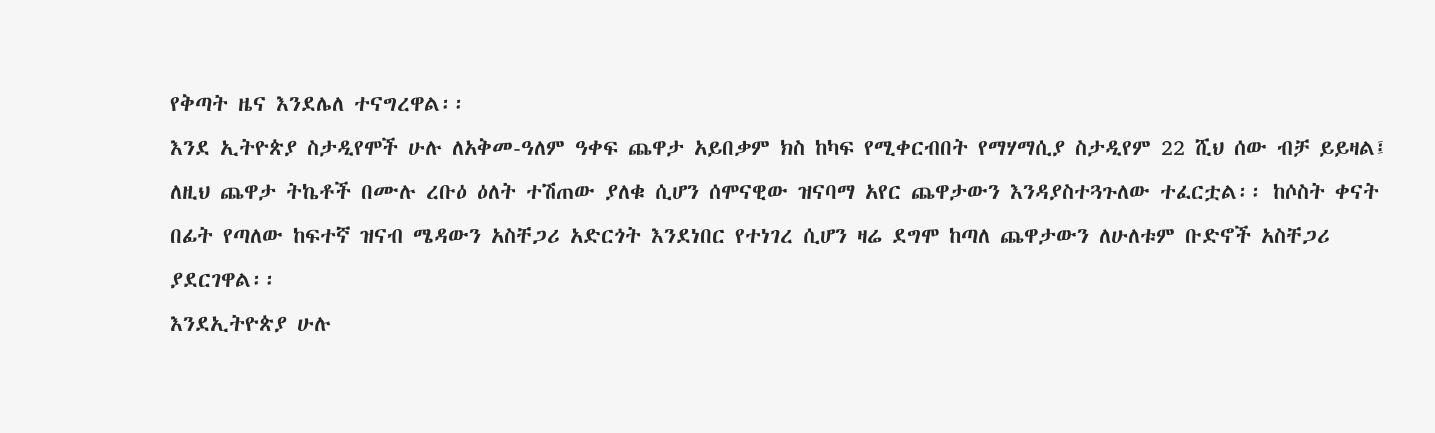የቅጣት ዜና እንደሌለ ተናግረዋል፡፡
እንደ ኢትዮጵያ ስታዲየሞች ሁሉ ለአቅመ-ዓለም ዓቀፍ ጨዋታ አይበቃም ክስ ከካፍ የሚቀርብበት የማሃማሲያ ስታዲየም 22 ሺህ ሰው ብቻ ይይዛል፤ ለዚህ ጨዋታ ትኬቶች በሙሉ ረቡዕ ዕለት ተሽጠው ያለቁ ሲሆን ሰሞናዊው ዝናባማ አየር ጨዋታውን እንዳያስተጓጉለው ተፈርቷል፡፡ ከሶስት ቀናት በፊት የጣለው ከፍተኛ ዝናብ ሜዳውን አስቸጋሪ አድርጎት እንደነበር የተነገረ ሲሆን ዛሬ ደግሞ ከጣለ ጨዋታውን ለሁለቱም ቡድኖች አስቸጋሪ ያደርገዋል፡፡
እንደኢትዮጵያ ሁሉ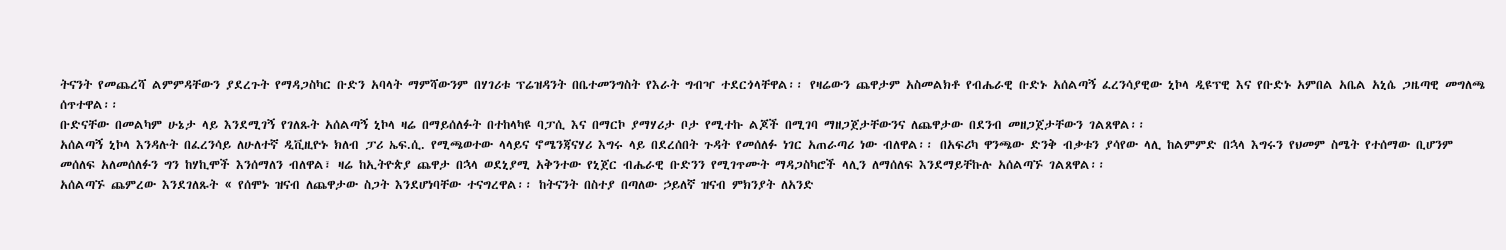ትናንት የመጨረሻ ልምምዳቸውን ያደረጉት የማዳጋስካር ቡድን አባላት ማምሻውንም በሃገሪቱ ፕሬዝዳንት በቤተመንግስት የእራት ግብዣ ተደርጎላቸዋል፡፡ የዛሬውን ጨዋታም አስመልክቶ የብሔራዊ ቡድኑ አሰልጣኝ ፈረንሳያዊው ኒኮላ ዲዩፕዊ እና የቡድኑ አምበል አቤል አኒሴ ጋዜጣዊ መግለጫ ሰጥተዋል፡፡
ቡድናቸው በመልካም ሁኔታ ላይ እንደሚገኝ የገለጹት አሰልጣኝ ኒኮላ ዛሬ በማይሰለፉት በተከላካዩ ባፓሲ እና በማርኮ ያማሃሪታ ቦታ የሚተኩ ልጆች በሚገባ ማዘጋጀታቸውንና ለጨዋታው በደንብ መዘጋጀታቸውን ገልጸዋል፡፡
አሰልጣኝ ኒኮላ እንዳሉት በፈረንሳይ ለሁለተኛ ዲቪዚዮኑ ክለብ ፓሪ ኤፍ.ሲ. የሚጫወተው ላላይና ኖሜንጃናሃሪ እግሩ ላይ በደረሰበት ጉዳት የመሰለፉ ነገር አጠራጣሪ ነው ብለዋል፡፡ በአፍሪካ ዋንጫው ድንቅ ብቃቱን ያሳየው ላሊ ከልምምድ በኋላ እግሩን የህመም ስሜት የተሰማው ቢሆንም መሰለፍ አለመሰለፉን ግን ከሃኪሞች እንሰማለን ብለዋል፣ ዛሬ ከኢትዮጵያ ጨዋታ በኋላ ወደኒያሚ አቅንተው የኒጀር ብሔራዊ ቡድንን የሚገጥሙት ማዳጋስካሮች ላሊን ለማሰለፍ እንደማይቸኩሉ አሰልጣኙ ገልጸዋል፡፡
አሰልጣኙ ጨምረው እንደገለጹት « የሰሞኑ ዝናብ ለጨዋታው ስጋት እንደሆነባቸው ተናግረዋል፡፡ ከትናንት በስተያ በጣለው ኃይለኛ ዝናብ ምክንያት ለአንድ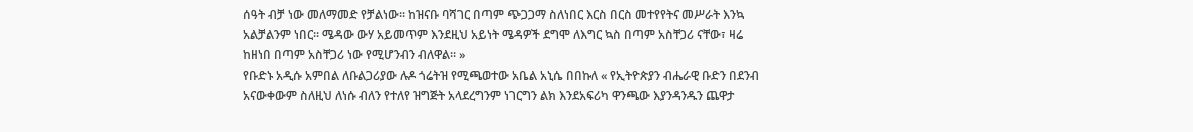ሰዓት ብቻ ነው መለማመድ የቻልነው፡፡ ከዝናቡ ባሻገር በጣም ጭጋጋማ ስለነበር እርስ በርስ መተየየትና መሥራት እንኳ አልቻልንም ነበር፡፡ ሜዳው ውሃ አይመጥም እንደዚህ አይነት ሜዳዎች ደግሞ ለእግር ኳስ በጣም አስቸጋሪ ናቸው፣ ዛሬ ከዘነበ በጣም አስቸጋሪ ነው የሚሆንብን ብለዋል፡፡ »
የቡድኑ አዲሱ አምበል ለቡልጋሪያው ሉዶ ጎሬትዝ የሚጫወተው አቤል አኒሴ በበኩለ « የኢትዮጵያን ብሔራዊ ቡድን በደንብ አናውቀውም ስለዚህ ለነሱ ብለን የተለየ ዝግጅት አላደረግንም ነገርግን ልክ እንደአፍሪካ ዋንጫው እያንዳንዱን ጨዋታ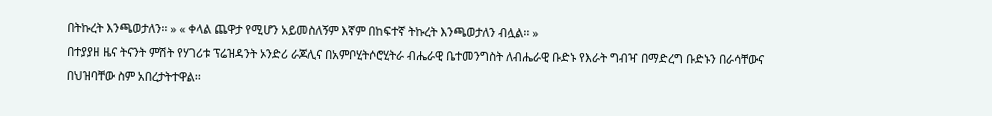በትኩረት እንጫወታለን፡፡ » « ቀላል ጨዋታ የሚሆን አይመስለኝም እኛም በከፍተኛ ትኩረት እንጫወታለን ብሏል፡፡ »
በተያያዘ ዜና ትናንት ምሽት የሃገሪቱ ፕሬዝዳንት ኦንድሪ ራጆሊና በአምቦሂትሶሮሂትራ ብሔራዊ ቤተመንግስት ለብሔራዊ ቡድኑ የእራት ግብዣ በማድረግ ቡድኑን በራሳቸውና በህዝባቸው ስም አበረታትተዋል፡፡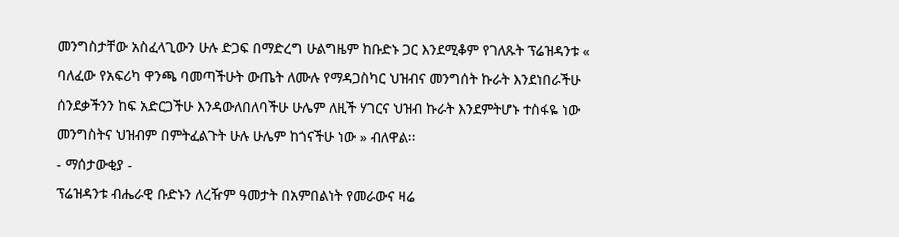መንግስታቸው አስፈላጊውን ሁሉ ድጋፍ በማድረግ ሁልግዜም ከቡድኑ ጋር እንደሚቆም የገለጹት ፕሬዝዳንቱ « ባለፈው የአፍሪካ ዋንጫ ባመጣችሁት ውጤት ለሙሉ የማዳጋስካር ህዝብና መንግሰት ኩራት እንደነበራችሁ ሰንደቃችንን ከፍ አድርጋችሁ እንዳውለበለባችሁ ሁሌም ለዚች ሃገርና ህዝብ ኩራት እንደምትሆኑ ተስፋዬ ነው መንግስትና ህዝብም በምትፈልጉት ሁሉ ሁሌም ከጎናችሁ ነው » ብለዋል፡፡
- ማሰታውቂያ -
ፕሬዝዳንቱ ብሔራዊ ቡድኑን ለረዥም ዓመታት በአምበልነት የመራውና ዛሬ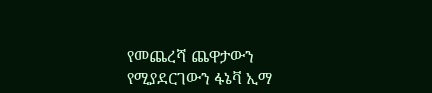የመጨረሻ ጨዋታውን የሚያደርገውን ፋኔቫ ኢማ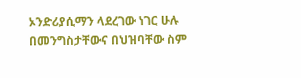ኦንድሪያሲማን ላደረገው ነገር ሁሉ በመንግስታቸውና በህዝባቸው ስም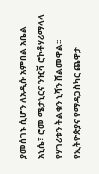ያመሰገኑ ሲሆን ለአዲሱ አምበል አቤል አኒሴ፣ ሮመ ሜታኒርና ንዢቫ ሮኮቶሃሪማላላ የሃገሪቱን ትልቁን ኒሻን ሸልመዋል፡፡
የኢትዮጵያና የማዳጋስካር ጨዋታ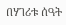በሃገሪቱ ሰዓት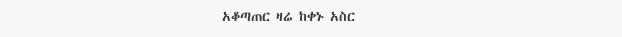አቆጣጠር ዛሬ ከቀኑ አስር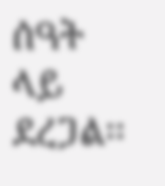ሰዓት ላይ ደረጋል፡፡